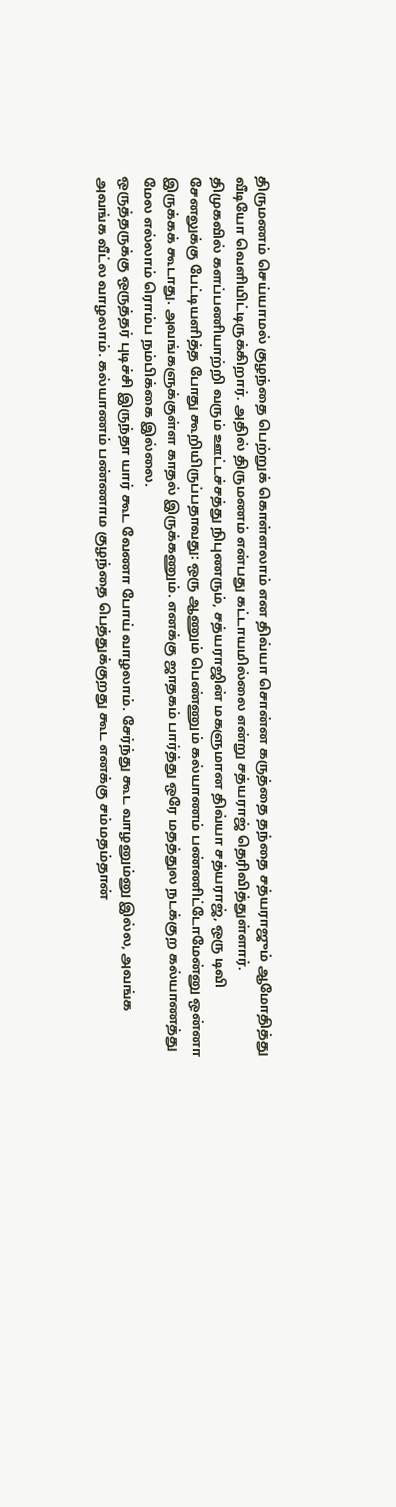திருமணம் செய்யாமல் குழந்தை பெற்றுக் கொள்ளலாம் என திவ்யா சொன்ன கருத்தை தந்தை சத்யராஜும் ஆமோதித்து வீடியோ வெளியிட்டிருக்கிறார். அதில் திருமணம் என்பது கட்டாயமில்லை என்று சத்யராஜ் தெரிவித்துள்ளார்.
திமுகவில் களப்பணியாற்றி வரும் ஊட்டச்சத்து நிபுணரும், சத்யராஜின் மகளுமான திவ்யா சத்யராஜ், ஒரு டிவி சேனலுக்கு பேட்டியளித்த போது கூறியிருப்பதாவது: ஒரு ஆணும் பெண்ணும் கல்யாணம் பண்ணிட்டோமேன்னு ஒன்னா இருக்கக் கூடாது. அவங்களுக்குள்ள காதல் இருக்கணும். எனக்கு ஜாதகம் பார்த்து ஒரே மதத்துல நடக்குற கல்யாணத்து மேல எல்லாம் ரொம்ப நம்பிக்கை இல்லை.
ஒருத்தருக்கு ஒருத்தர் புடிச்சி இருந்தா யார் கூட வேணா போய் வாழலாம். சேர்ந்து கூட வாழனும்னு இல்ல, அவங்க அவங்க வீட்ல வாழலாம். கல்யாணம் பண்ணாம குழந்தை பெத்துக்குறது கூட எனக்கு சம்மதம்தான்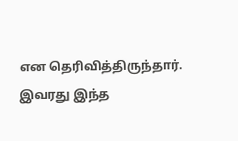என தெரிவித்திருந்தார். இவரது இந்த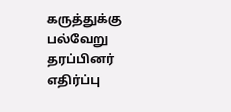கருத்துக்கு பல்வேறு தரப்பினர் எதிர்ப்பு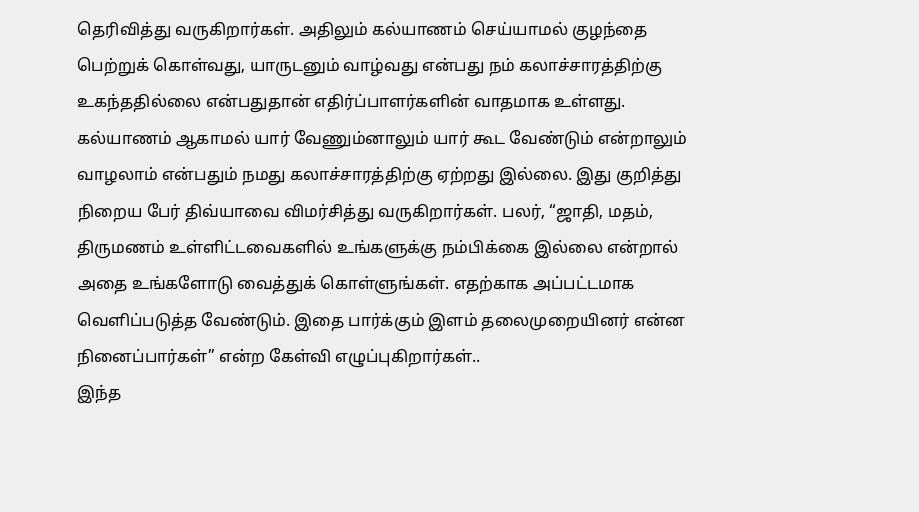தெரிவித்து வருகிறார்கள். அதிலும் கல்யாணம் செய்யாமல் குழந்தை பெற்றுக் கொள்வது, யாருடனும் வாழ்வது என்பது நம் கலாச்சாரத்திற்கு உகந்ததில்லை என்பதுதான் எதிர்ப்பாளர்களின் வாதமாக உள்ளது.
கல்யாணம் ஆகாமல் யார் வேணும்னாலும் யார் கூட வேண்டும் என்றாலும் வாழலாம் என்பதும் நமது கலாச்சாரத்திற்கு ஏற்றது இல்லை. இது குறித்து நிறைய பேர் திவ்யாவை விமர்சித்து வருகிறார்கள். பலர், “ஜாதி, மதம், திருமணம் உள்ளிட்டவைகளில் உங்களுக்கு நம்பிக்கை இல்லை என்றால் அதை உங்களோடு வைத்துக் கொள்ளுங்கள். எதற்காக அப்பட்டமாக வெளிப்படுத்த வேண்டும். இதை பார்க்கும் இளம் தலைமுறையினர் என்ன நினைப்பார்கள்” என்ற கேள்வி எழுப்புகிறார்கள்..
இந்த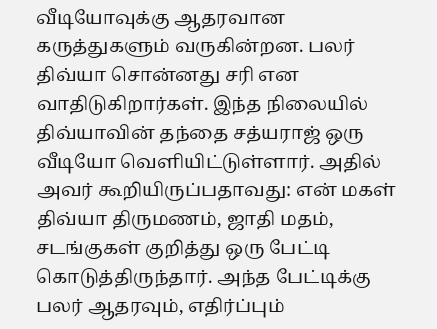வீடியோவுக்கு ஆதரவான கருத்துகளும் வருகின்றன. பலர் திவ்யா சொன்னது சரி என வாதிடுகிறார்கள். இந்த நிலையில் திவ்யாவின் தந்தை சத்யராஜ் ஒரு வீடியோ வெளியிட்டுள்ளார். அதில் அவர் கூறியிருப்பதாவது: என் மகள் திவ்யா திருமணம், ஜாதி மதம், சடங்குகள் குறித்து ஒரு பேட்டி கொடுத்திருந்தார். அந்த பேட்டிக்கு பலர் ஆதரவும், எதிர்ப்பும்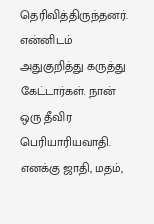தெரிவித்திருந்தனர். என்னிடம் அதுகுறித்து கருத்து கேட்டார்கள். நான் ஒரு தீவிர பெரியாரியவாதி. எனக்கு ஜாதி, மதம்,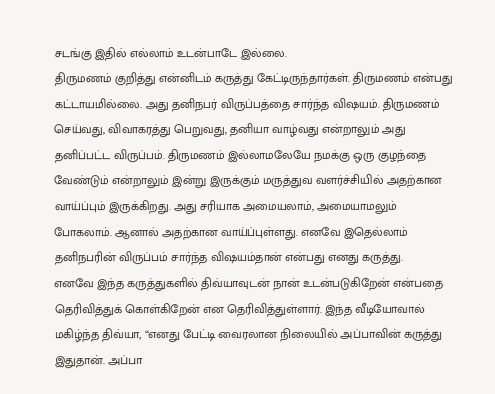சடங்கு இதில் எல்லாம் உடன்பாடே இல்லை.
திருமணம் குறித்து என்னிடம் கருத்து கேட்டிருந்தார்கள். திருமணம் என்பது கட்டாயமில்லை. அது தனிநபர் விருப்பத்தை சார்ந்த விஷயம். திருமணம் செய்வது, விவாகரத்து பெறுவது, தனியா வாழ்வது என்றாலும் அது தனிப்பட்ட விருப்பம். திருமணம் இல்லாமலேயே நமக்கு ஒரு குழந்தை வேண்டும் என்றாலும் இன்று இருக்கும் மருத்துவ வளர்ச்சியில் அதற்கான வாய்ப்பும் இருக்கிறது. அது சரியாக அமையலாம், அமையாமலும் போகலாம். ஆனால் அதற்கான வாய்ப்புள்ளது. எனவே இதெல்லாம் தனிநபரின் விருப்பம் சார்ந்த விஷயம்தான் என்பது எனது கருத்து.
எனவே இந்த கருத்துகளில் திவ்யாவுடன் நான் உடன்படுகிறேன் என்பதை தெரிவித்துக் கொள்கிறேன் என தெரிவித்துள்ளார். இந்த வீடியோவால் மகிழ்ந்த திவ்யா, “எனது பேட்டி வைரலான நிலையில் அப்பாவின் கருத்து இதுதான். அப்பா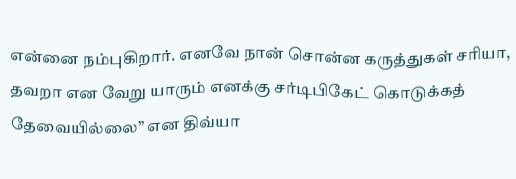என்னை நம்புகிறார். எனவே நான் சொன்ன கருத்துகள் சரியா, தவறா என வேறு யாரும் எனக்கு சர்டிபிகேட் கொடுக்கத் தேவையில்லை” என திவ்யா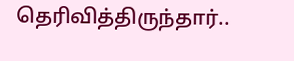தெரிவித்திருந்தார்..